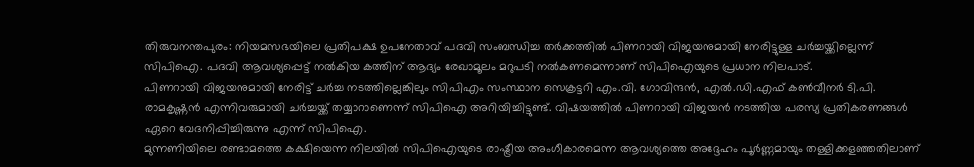തിരുവനന്തപുരം: നിയമസഭയിലെ പ്രതിപക്ഷ ഉപനേതാവ് പദവി സംബന്ധിച്ച തർക്കത്തിൽ പിണറായി വിജയനുമായി നേരിട്ടുള്ള ചർച്ചയ്ക്കില്ലെന്ന് സിപിഐ. പദവി ആവശ്യപ്പെട്ട് നൽകിയ കത്തിന് ആദ്യം രേഖാമൂലം മറുപടി നൽകണമെന്നാണ് സിപിഐയുടെ പ്രധാന നിലപാട്.
പിണറായി വിജയനുമായി നേരിട്ട് ചർച്ച നടത്തില്ലെങ്കിലും സിപിഎം സംസ്ഥാന സെക്രട്ടറി എം.വി. ഗോവിന്ദൻ, എൽ.ഡി.എഫ് കൺവീനർ ടി.പി. രാമകൃഷ്ണൻ എന്നിവരുമായി ചർച്ചയ്ക്ക് തയ്യാറാണെന്ന് സിപിഐ അറിയിച്ചിട്ടുണ്ട്. വിഷയത്തിൽ പിണറായി വിജയൻ നടത്തിയ പരസ്യ പ്രതികരണങ്ങൾ ഏറെ വേദനിപ്പിച്ചിരുന്നു എന്ന് സിപിഐ.
മുന്നണിയിലെ രണ്ടാമത്തെ കക്ഷിയെന്ന നിലയിൽ സിപിഐയുടെ രാഷ്ട്രീയ അംഗീകാരമെന്ന ആവശ്യത്തെ അദ്ദേഹം പൂർണ്ണമായും തള്ളിക്കളഞ്ഞതിലാണ്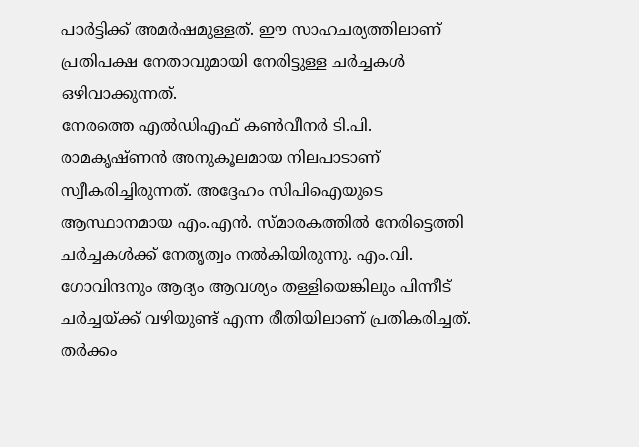പാർട്ടിക്ക് അമർഷമുള്ളത്. ഈ സാഹചര്യത്തിലാണ് പ്രതിപക്ഷ നേതാവുമായി നേരിട്ടുള്ള ചർച്ചകൾ ഒഴിവാക്കുന്നത്.
നേരത്തെ എൽഡിഎഫ് കൺവീനർ ടി.പി. രാമകൃഷ്ണൻ അനുകൂലമായ നിലപാടാണ് സ്വീകരിച്ചിരുന്നത്. അദ്ദേഹം സിപിഐയുടെ ആസ്ഥാനമായ എം.എൻ. സ്മാരകത്തിൽ നേരിട്ടെത്തി ചർച്ചകൾക്ക് നേതൃത്വം നൽകിയിരുന്നു. എം.വി. ഗോവിന്ദനും ആദ്യം ആവശ്യം തള്ളിയെങ്കിലും പിന്നീട് ചർച്ചയ്ക്ക് വഴിയുണ്ട് എന്ന രീതിയിലാണ് പ്രതികരിച്ചത്.
തർക്കം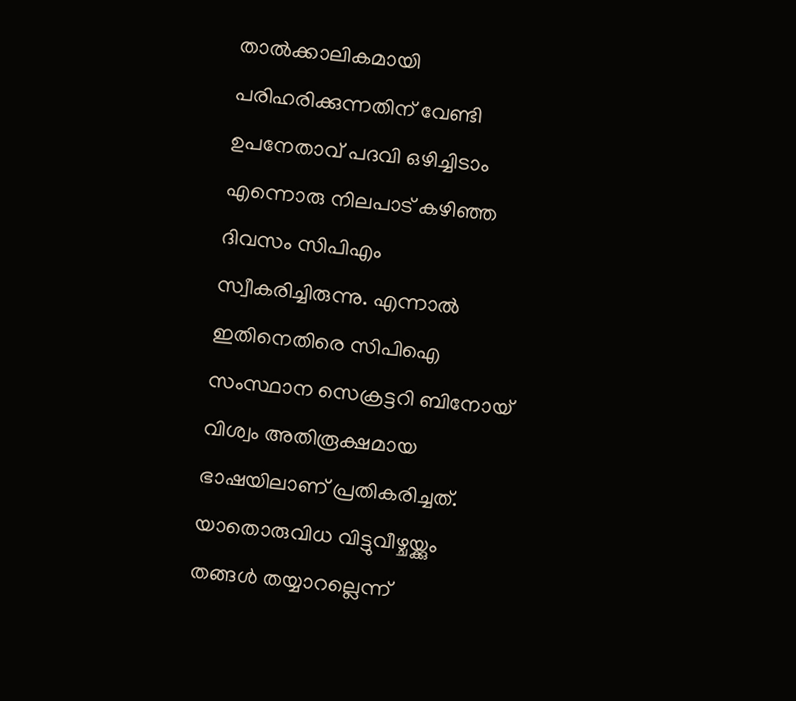താൽക്കാലികമായി പരിഹരിക്കുന്നതിന് വേണ്ടി ഉപനേതാവ് പദവി ഒഴിച്ചിടാം എന്നൊരു നിലപാട് കഴിഞ്ഞ ദിവസം സിപിഎം സ്വീകരിച്ചിരുന്നു. എന്നാൽ ഇതിനെതിരെ സിപിഐ സംസ്ഥാന സെക്രട്ടറി ബിനോയ് വിശ്വം അതിരൂക്ഷമായ ഭാഷയിലാണ് പ്രതികരിച്ചത്.
യാതൊരുവിധ വിട്ടുവീഴ്ചയ്ക്കും തങ്ങൾ തയ്യാറല്ലെന്ന്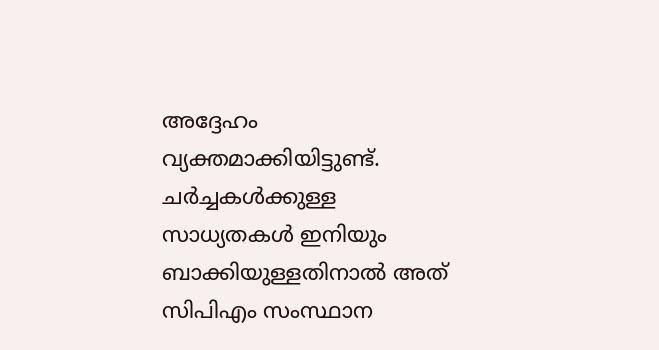അദ്ദേഹം വ്യക്തമാക്കിയിട്ടുണ്ട്. ചർച്ചകൾക്കുള്ള സാധ്യതകൾ ഇനിയും ബാക്കിയുള്ളതിനാൽ അത് സിപിഎം സംസ്ഥാന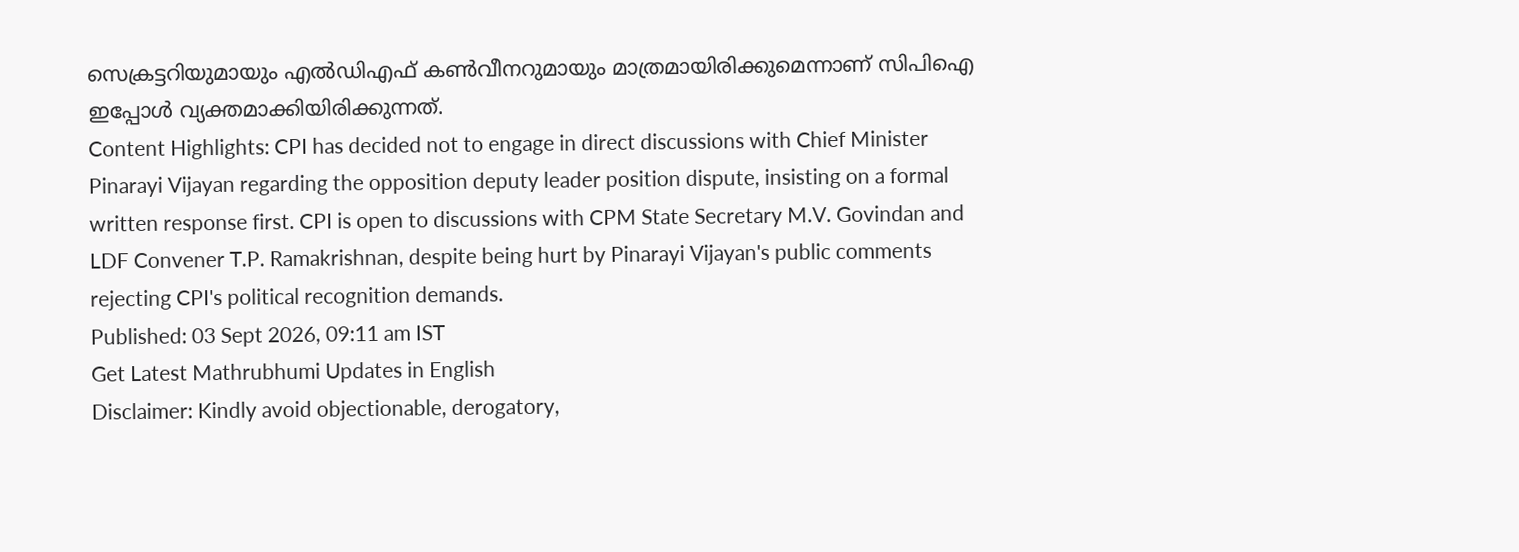സെക്രട്ടറിയുമായും എൽഡിഎഫ് കൺവീനറുമായും മാത്രമായിരിക്കുമെന്നാണ് സിപിഐ ഇപ്പോൾ വ്യക്തമാക്കിയിരിക്കുന്നത്.
Content Highlights: CPI has decided not to engage in direct discussions with Chief Minister Pinarayi Vijayan regarding the opposition deputy leader position dispute, insisting on a formal written response first. CPI is open to discussions with CPM State Secretary M.V. Govindan and LDF Convener T.P. Ramakrishnan, despite being hurt by Pinarayi Vijayan's public comments rejecting CPI's political recognition demands.
Published: 03 Sept 2026, 09:11 am IST
Get Latest Mathrubhumi Updates in English
Disclaimer: Kindly avoid objectionable, derogatory,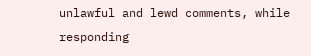unlawful and lewd comments, while responding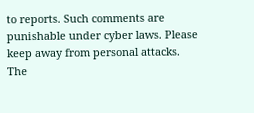to reports. Such comments are punishable under cyber laws. Please keep away from personal attacks. The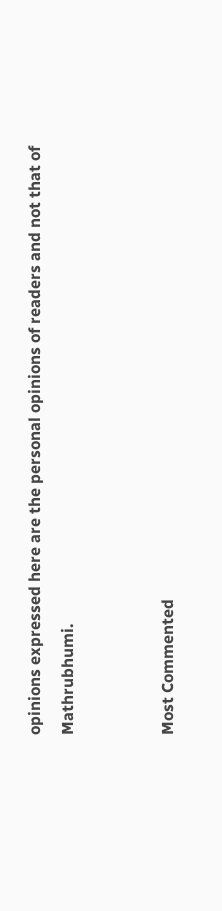opinions expressed here are the personal opinions of readers and not that of Mathrubhumi.


Most Commented